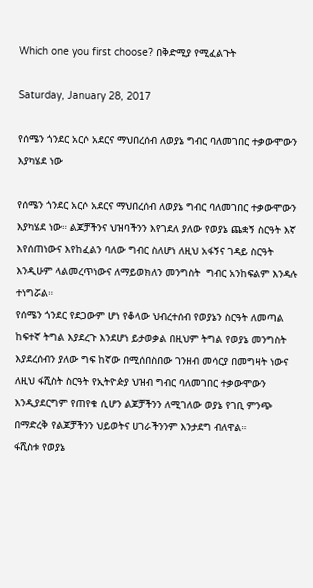Which one you first choose? በቅድሚያ የሚፈልጉት

Saturday, January 28, 2017

የሰሜን ጎንደር አርሶ አደርና ማህበረሰብ ለወያኔ ግብር ባለመገበር ተቃውሞውን እያካሄደ ነው

የሰሜን ጎንደር አርሶ አደርና ማህበረሰብ ለወያኔ ግብር ባለመገበር ተቃውሞውን እያካሄደ ነው። ልጆቻችንና ህዝባችንን እየገደለ ያለው የወያኔ ጨቋኝ ስርዓት እኛ እየሰጠነውና እየከፈልን ባለው ግብር ስለሆነ ለዚህ አፋኝና ገዳይ ስርዓት እንዲሁም ላልመረጥነውና ለማይወክለን መንግስት  ግብር አንከፍልም እንዳሉ ተነግሯል።
የሰሜን ጎንደር የደጋውም ሆነ የቆላው ህብረተሰብ የወያኔን ስርዓት ለመጣል ከፍተኛ ትግል እያደረጉ እንደሆነ ይታወቃል በዚህም ትግል የወያኔ መንግስት እያደረሰብን ያለው ግፍ ከኛው በሚሰበስበው ገንዘብ መሳርያ በመግዛት ነውና ለዚህ ፋሺስት ስርዓት የኢትዮዽያ ህዝብ ግብር ባለመገበር ተቃውሞውን እንዲያደርግም የጠየቁ ሲሆን ልጆቻችንን ለሚገለው ወያኔ የገቢ ምንጭ በማድረቅ የልጆቻችንን ህይወትና ሀገራችንንም እንታደግ ብለዋል።
ፋሺስቱ የወያኔ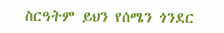ስርዓትም ይህን የሰሜን ጎንደር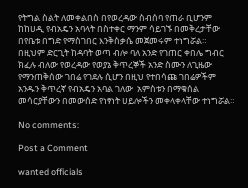የትግል ስልት ለመቀልበስ በየወረዳው ስብሰባ የጠራ ቢሆንም ከከሀዲ የብአዴን አባላት በስተቀር ማንም ሳይገኙ በመቅረታቸው በየቤቱ በግድ የማስገበር እንቅስቃሴ መጀመሩም ተነግሯል።
በዚህም ድርጊት ከዳባት ወጣ ብሎ ባለ አንድ የገጠር ቀበሌ ግብር ክፈሉ ብለው የወረዳው የወያኔ ቅጥረኞች አንድ ስሙን ለጊዜው የማንጠቅሰው ገበሬ የገደሉ ሲሆን በዚህ የተበሳጩ ገበሬዎችም አንዱን ቅጥረኛ የብአዴን አባል ገለው  አምስቱን በማቁሰል መሳርያቸውን በመውሰድ የነፃነት ሀይሎችን መቀላቀላቸው ተነግሯል።

No comments:

Post a Comment

wanted officials